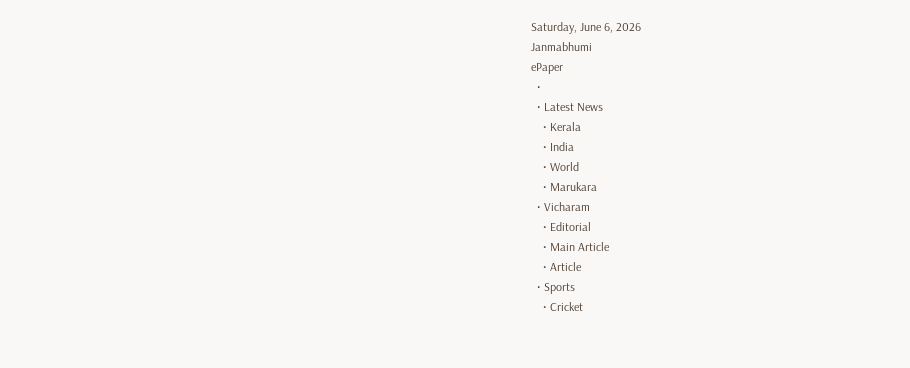Saturday, June 6, 2026
Janmabhumi
ePaper
  •
  • Latest News
    • Kerala
    • India
    • World
    • Marukara
  • Vicharam
    • Editorial
    • Main Article
    • Article
  • Sports
    • Cricket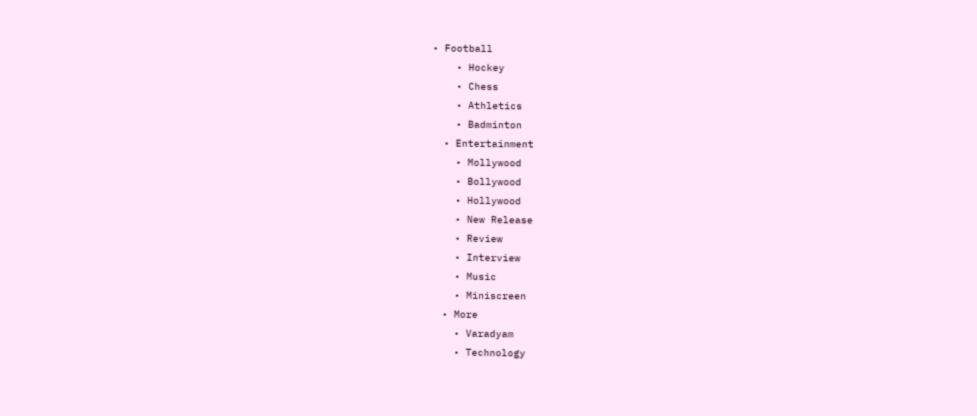• Football
    • Hockey
    • Chess
    • Athletics
    • Badminton
  • Entertainment
    • Mollywood
    • Bollywood
    • Hollywood
    • New Release
    • Review
    • Interview
    • Music
    • Miniscreen
  • More
    • Varadyam
    • Technology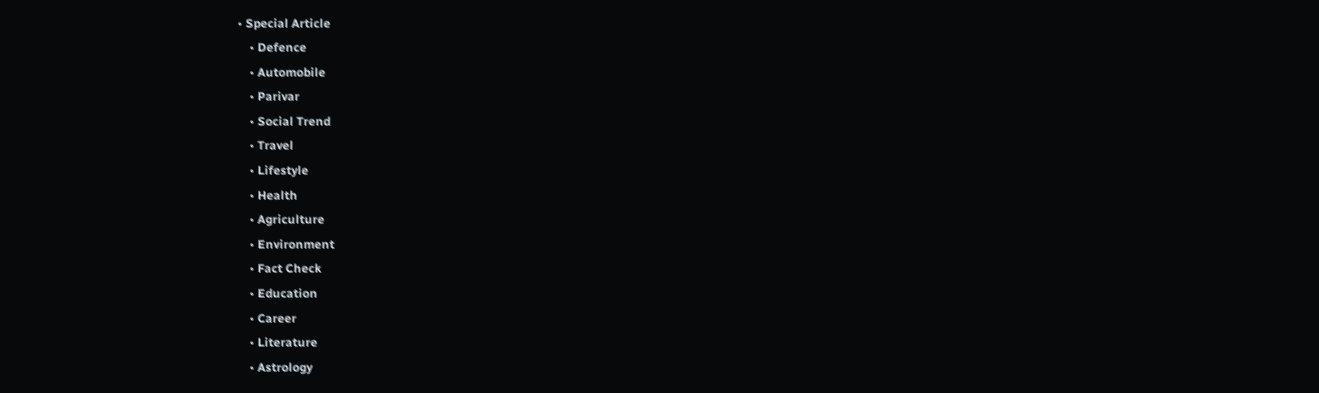• Special Article
    • Defence
    • Automobile
    • Parivar
    • Social Trend
    • Travel
    • Lifestyle
    • Health
    • Agriculture
    • Environment
    • Fact Check
    • Education
    • Career
    • Literature
    • Astrology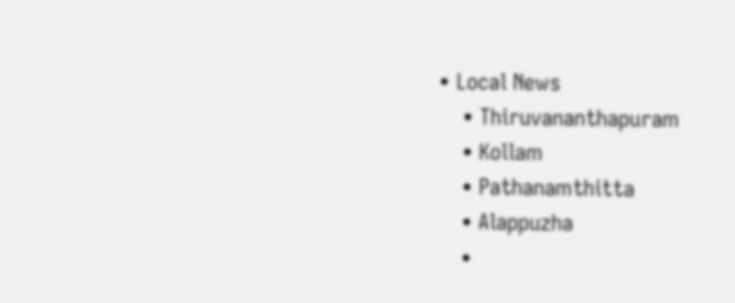• Local News
    • Thiruvananthapuram
    • Kollam
    • Pathanamthitta
    • Alappuzha
    •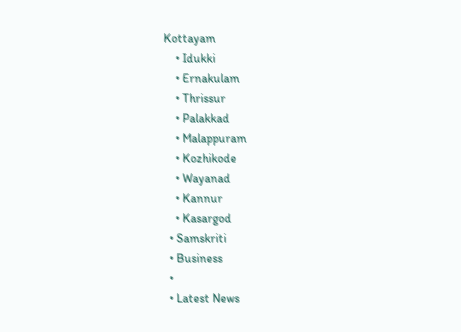Kottayam
    • Idukki
    • Ernakulam
    • Thrissur
    • Palakkad
    • Malappuram
    • Kozhikode
    • Wayanad
    • Kannur
    • Kasargod
  • Samskriti
  • Business
  •
  • Latest News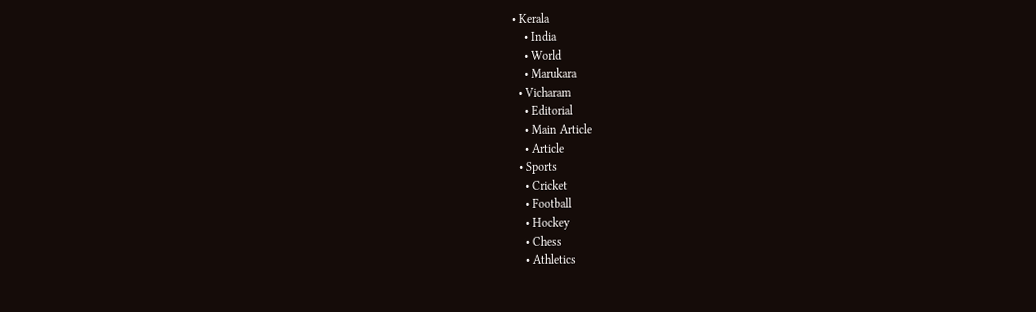• Kerala
    • India
    • World
    • Marukara
  • Vicharam
    • Editorial
    • Main Article
    • Article
  • Sports
    • Cricket
    • Football
    • Hockey
    • Chess
    • Athletics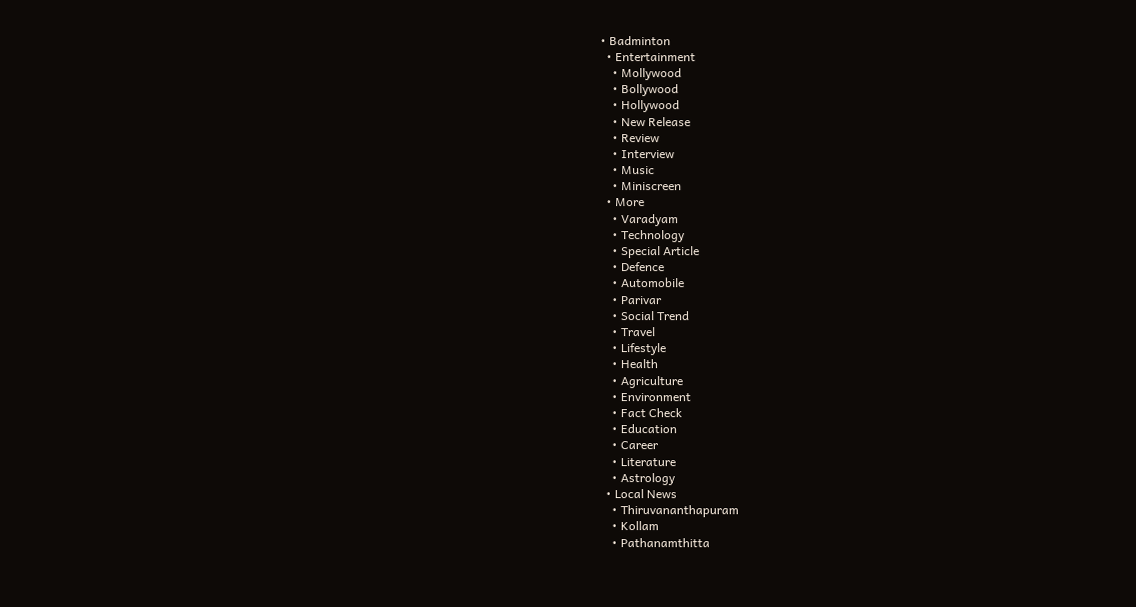• Badminton
  • Entertainment
    • Mollywood
    • Bollywood
    • Hollywood
    • New Release
    • Review
    • Interview
    • Music
    • Miniscreen
  • More
    • Varadyam
    • Technology
    • Special Article
    • Defence
    • Automobile
    • Parivar
    • Social Trend
    • Travel
    • Lifestyle
    • Health
    • Agriculture
    • Environment
    • Fact Check
    • Education
    • Career
    • Literature
    • Astrology
  • Local News
    • Thiruvananthapuram
    • Kollam
    • Pathanamthitta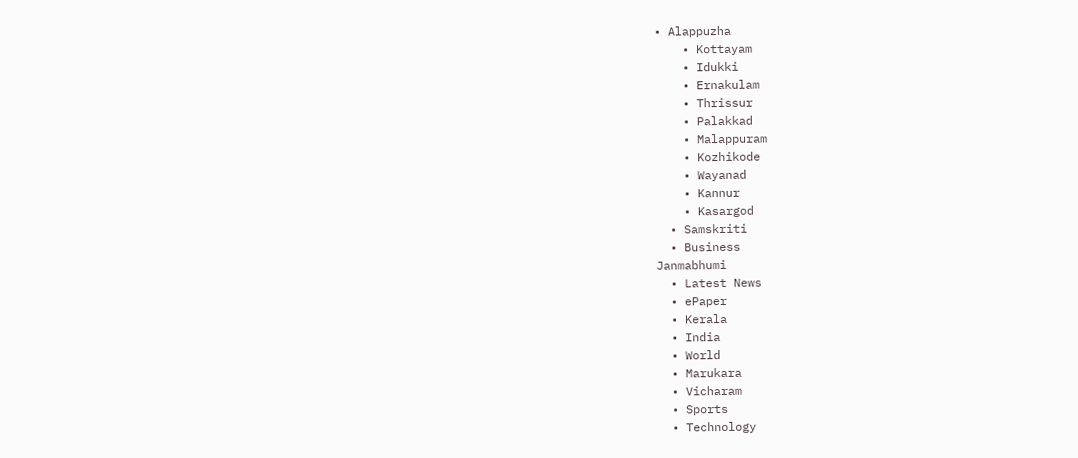• Alappuzha
    • Kottayam
    • Idukki
    • Ernakulam
    • Thrissur
    • Palakkad
    • Malappuram
    • Kozhikode
    • Wayanad
    • Kannur
    • Kasargod
  • Samskriti
  • Business
Janmabhumi
  • Latest News
  • ePaper
  • Kerala
  • India
  • World
  • Marukara
  • Vicharam
  • Sports
  • Technology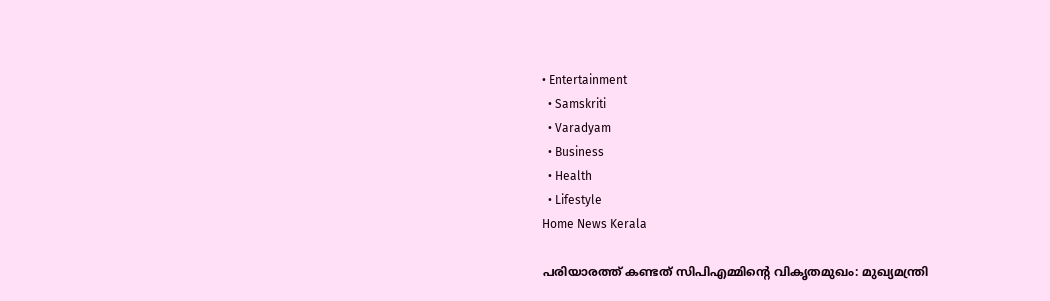• Entertainment
  • Samskriti
  • Varadyam
  • Business
  • Health
  • Lifestyle
Home News Kerala

പരിയാരത്ത്‌ കണ്ടത്‌ സിപിഎമ്മിന്റെ വികൃതമുഖം: മുഖ്യമന്ത്രി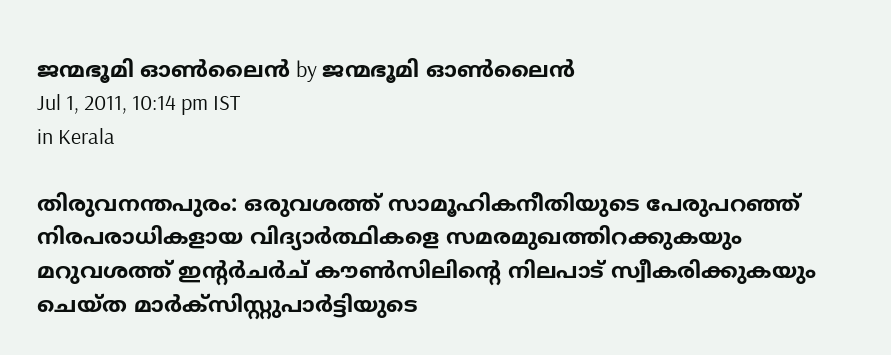ജന്മഭൂമി ഓണ്‍ലൈന്‍ by ജന്മഭൂമി ഓണ്‍ലൈന്‍
Jul 1, 2011, 10:14 pm IST
in Kerala

തിരുവനന്തപുരം: ഒരുവശത്ത്‌ സാമൂഹികനീതിയുടെ പേരുപറഞ്ഞ്‌ നിരപരാധികളായ വിദ്യാര്‍ത്ഥികളെ സമരമുഖത്തിറക്കുകയും മറുവശത്ത്‌ ഇന്റര്‍ചര്‍ച്‌ കൗണ്‍സിലിന്റെ നിലപാട്‌ സ്വീകരിക്കുകയും ചെയ്ത മാര്‍ക്സിസ്റ്റുപാര്‍ട്ടിയുടെ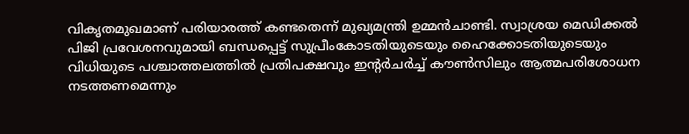വികൃതമുഖമാണ്‌ പരിയാരത്ത്‌ കണ്ടതെന്ന്‌ മുഖ്യമന്ത്രി ഉമ്മന്‍ചാണ്ടി. സ്വാശ്രയ മെഡിക്കല്‍ പിജി പ്രവേശനവുമായി ബന്ധപ്പെട്ട്‌ സുപ്രീംകോടതിയുടെയും ഹൈക്കോടതിയുടെയും വിധിയുടെ പശ്ചാത്തലത്തില്‍ പ്രതിപക്ഷവും ഇന്റര്‍ചര്‍ച്ച്‌ കൗണ്‍സിലും ആത്മപരിശോധന നടത്തണമെന്നും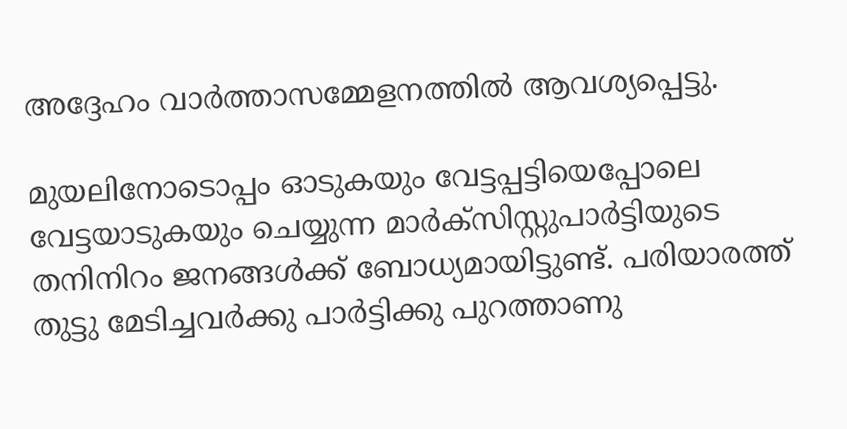അദ്ദേഹം വാര്‍ത്താസമ്മേളനത്തില്‍ ആവശ്യപ്പെട്ടു.

മുയലിനോടൊപ്പം ഓടുകയും വേട്ടപ്പട്ടിയെപ്പോലെ വേട്ടയാടുകയും ചെയ്യുന്ന മാര്‍ക്സിസ്റ്റുപാര്‍ട്ടിയുടെ തനിനിറം ജനങ്ങള്‍ക്ക്‌ ബോധ്യമായിട്ടുണ്ട്‌. പരിയാരത്ത്‌ തുട്ടു മേടിച്ചവര്‍ക്കു പാര്‍ട്ടിക്കു പുറത്താണു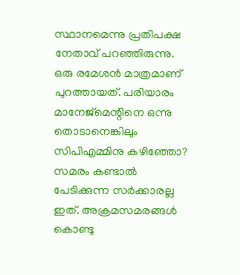സ്ഥാനമെന്നു പ്രതിപക്ഷ നേതാവ്‌ പറഞ്ഞിരുന്നു. ഒരു രമേശന്‍ മാത്രമാണ്‌ പുറത്തായത്‌. പരിയാരം മാനേജ്മെന്റിനെ ഒന്നു തൊടാനെങ്കിലും സിപിഎമ്മിനു കഴിഞ്ഞോ? സമരം കണ്ടാല്‍ പേടിക്കുന്ന സര്‍ക്കാരല്ല ഇത്‌. അക്രമസമരങ്ങള്‍ കൊണ്ടു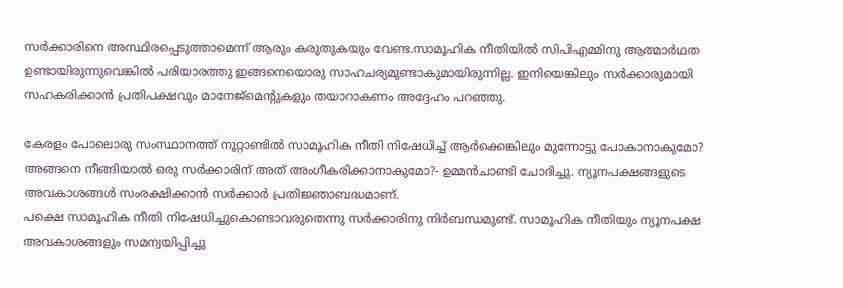സര്‍ക്കാരിനെ അസ്ഥിരപ്പെടുത്താമെന്ന്‌ ആരും കരുതുകയും വേണ്ട.സാമൂഹിക നീതിയില്‍ സിപിഎമ്മിനു ആത്മാര്‍ഥത ഉണ്ടായിരുന്നുവെങ്കില്‍ പരിയാരത്തു ഇങ്ങനെയൊരു സാഹചര്യമുണ്ടാകുമായിരുന്നില്ല. ഇനിയെങ്കിലും സര്‍ക്കാരുമായി സഹകരിക്കാന്‍ പ്രതിപക്ഷവും മാനേജ്മെന്റുകളും തയാറാകണം അദ്ദേഹം പറഞ്ഞു.

കേരളം പോലൊരു സംസ്ഥാനത്ത്‌ നൂറ്റാണ്ടില്‍ സാമൂഹിക നീതി നിഷേധിച്ച്‌ ആര്‍ക്കെങ്കിലും മുന്നോട്ടു പോകാനാകുമോ? അങ്ങനെ നീങ്ങിയാല്‍ ഒരു സര്‍ക്കാരിന്‌ അത്‌ അംഗീകരിക്കാനാകുമോ?- ഉമ്മന്‍ചാണ്ടി ചോദിച്ചു. ന്യൂനപക്ഷങ്ങളുടെ അവകാശങ്ങള്‍ സംരക്ഷിക്കാന്‍ സര്‍ക്കാര്‍ പ്രതിജ്ഞാബദ്ധമാണ്‌.
പക്ഷെ സാമൂഹിക നീതി നിഷേധിച്ചുകൊണ്ടാവരുതെന്നു സര്‍ക്കാരിനു നിര്‍ബന്ധമുണ്ട്‌. സാമൂഹിക നീതിയും ന്യൂനപക്ഷ അവകാശങ്ങളും സമന്വയിപ്പിച്ചു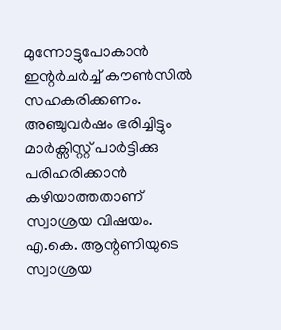മുന്നോട്ടുപോകാന്‍ ഇന്റര്‍ചര്‍ച്ച്‌ കൗണ്‍സില്‍ സഹകരിക്കണം. അഞ്ചുവര്‍ഷം ഭരിച്ചിട്ടും മാര്‍ക്സിസ്റ്റ്‌ പാര്‍ട്ടിക്കു പരിഹരിക്കാന്‍ കഴിയാത്തതാണ്‌ സ്വാശ്രയ വിഷയം. എ.കെ. ആന്റണിയുടെ സ്വാശ്രയ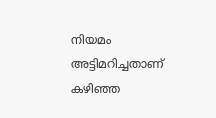നിയമം അട്ടിമറിച്ചതാണ്‌ കഴിഞ്ഞ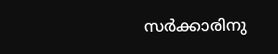സര്‍ക്കാരിനു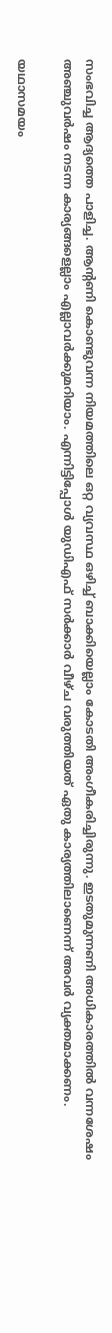സംഭവിച്ച ആദ്യത്തെ പാളിച്ച. ആന്റണി കൊണ്ടുവന്ന നിയമത്തിലെ ഒറ്റ വ്യവസ്ഥ ഒഴിച്ച്‌ ബാക്കിയെല്ലാം കോടതി അംഗീകരിച്ചിരുന്നു. ഇടതുമുന്നണി അധികാരത്തില്‍ വന്നശേഷം അഞ്ചുവര്‍ഷം നടന്ന കാര്യങ്ങളെല്ലാം എല്ലാവര്‍ക്കുമറിയാം. എന്നിട്ടിപ്പോള്‍ യുഡിഎഫ്‌ സര്‍ക്കാര്‍ വീഴ്ച വരുത്തിയത്‌ ഏതു കാര്യത്തിലാണെന്ന്‌ അവര്‍ വ്യക്തമാക്കണം.

യഥാസമയം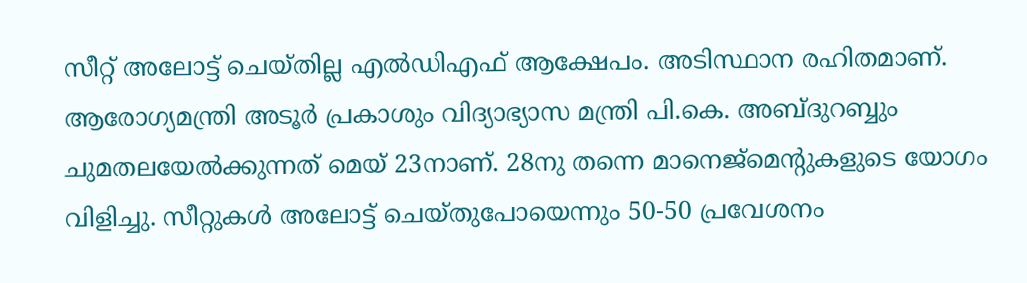സീറ്റ്‌ അലോട്ട്‌ ചെയ്തില്ല എല്‍ഡിഎഫ്‌ ആക്ഷേപം. അടിസ്ഥാന രഹിതമാണ്‌. ആരോഗ്യമന്ത്രി അടൂര്‍ പ്രകാശും വിദ്യാഭ്യാസ മന്ത്രി പി.കെ. അബ്ദുറബ്ബും ചുമതലയേല്‍ക്കുന്നത്‌ മെയ്‌ 23നാണ്‌. 28നു തന്നെ മാനെജ്മെന്റുകളുടെ യോഗം വിളിച്ചു. സീറ്റുകള്‍ അലോട്ട്‌ ചെയ്തുപോയെന്നും 50-50 പ്രവേശനം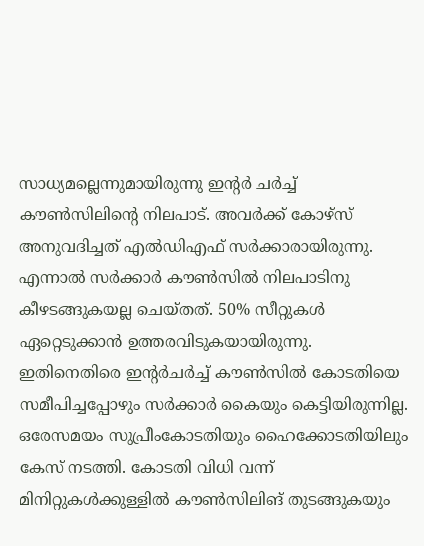സാധ്യമല്ലെന്നുമായിരുന്നു ഇന്റര്‍ ചര്‍ച്ച്‌ കൗണ്‍സിലിന്റെ നിലപാട്‌. അവര്‍ക്ക്‌ കോഴ്സ്‌ അനുവദിച്ചത്‌ എല്‍ഡിഎഫ്‌ സര്‍ക്കാരായിരുന്നു. എന്നാല്‍ സര്‍ക്കാര്‍ കൗണ്‍സില്‍ നിലപാടിനു കീഴടങ്ങുകയല്ല ചെയ്തത്‌. 50% സീറ്റുകള്‍ ഏറ്റെടുക്കാന്‍ ഉത്തരവിടുകയായിരുന്നു. ഇതിനെതിരെ ഇന്റര്‍ചര്‍ച്ച്‌ കൗണ്‍സില്‍ കോടതിയെ സമീപിച്ചപ്പോഴും സര്‍ക്കാര്‍ കൈയും കെട്ടിയിരുന്നില്ല. ഒരേസമയം സുപ്രീംകോടതിയും ഹൈക്കോടതിയിലും കേസ്‌ നടത്തി. കോടതി വിധി വന്ന്‌ മിനിറ്റുകള്‍ക്കുള്ളില്‍ കൗണ്‍സിലിങ്‌ തുടങ്ങുകയും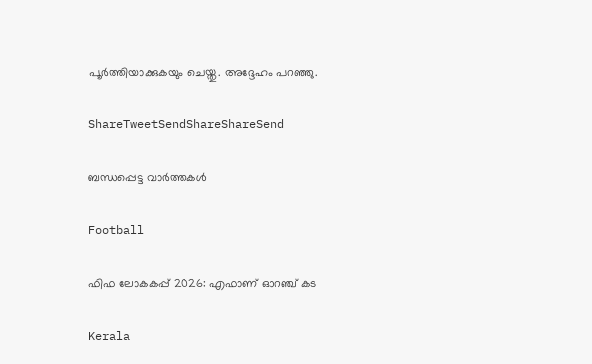പൂര്‍ത്തിയാക്കുകയും ചെയ്തു. അദ്ദേഹം പറഞ്ഞു.

ShareTweetSendShareShareSend

ബന്ധപ്പെട്ട വാര്‍ത്തകള്‍

Football

ഫിഫ ലോകകപ്പ് 2026: എഫാണ് ഓറഞ്ച് കട

Kerala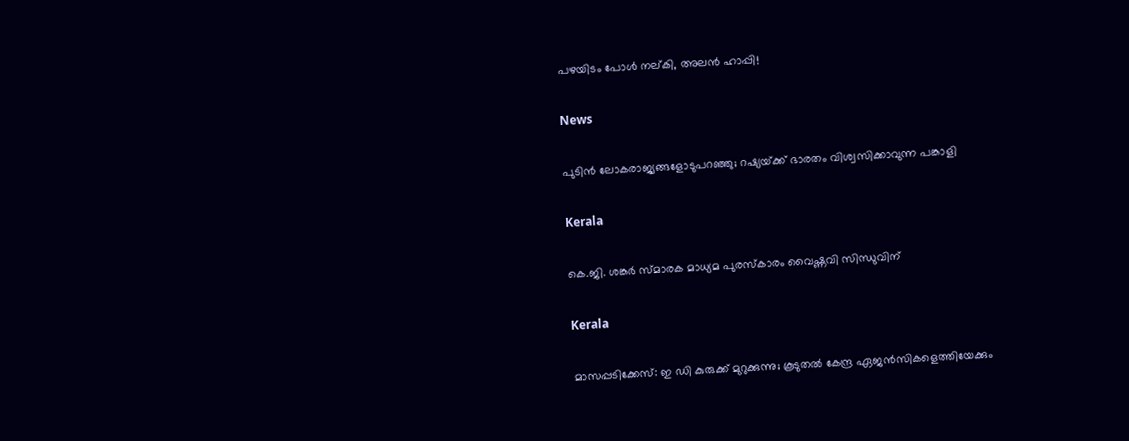പഴയിടം പോള്‍ നല്കി, അലന്‍ ഹാപ്പി!

News

പുടിൻ ലോകരാജ്യങ്ങളോടുപറഞ്ഞു; റഷ്യയ്‌ക്ക് ഭാരതം വിശ്വസിക്കാവുന്ന പങ്കാളി

Kerala

കെ.ജി. ശങ്കര്‍ സ്മാരക മാധ്യമ പുരസ്‌കാരം വൈഷ്ണവി സിന്ധുവിന്

Kerala

മാസപ്പടിക്കേസ്: ഇ ഡി കുരുക്ക് മുറുക്കുന്നു; കൂടുതല്‍ കേന്ദ്ര ഏജന്‍സികളെത്തിയേക്കും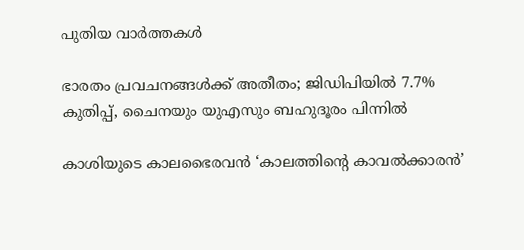പുതിയ വാര്‍ത്തകള്‍

ഭാരതം പ്രവചനങ്ങള്‍ക്ക് അതീതം; ജിഡിപിയില്‍ 7.7% കുതിപ്പ്, ചൈനയും യുഎസും ബഹുദൂരം പിന്നില്‍

കാശിയുടെ കാലഭൈരവന്‍ ‘കാലത്തിന്റെ കാവല്‍ക്കാരന്‍’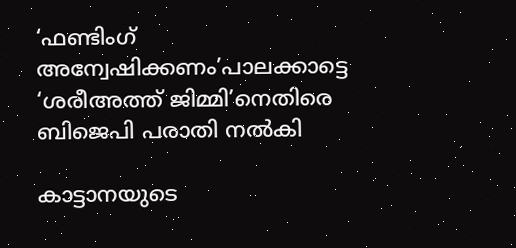‘ഫണ്ടിംഗ് അന്വേഷിക്കണം’പാലക്കാട്ടെ ‘ശരീഅത്ത് ജിമ്മി’നെതിരെ ബിജെപി പരാതി നല്‍കി

കാട്ടാനയുടെ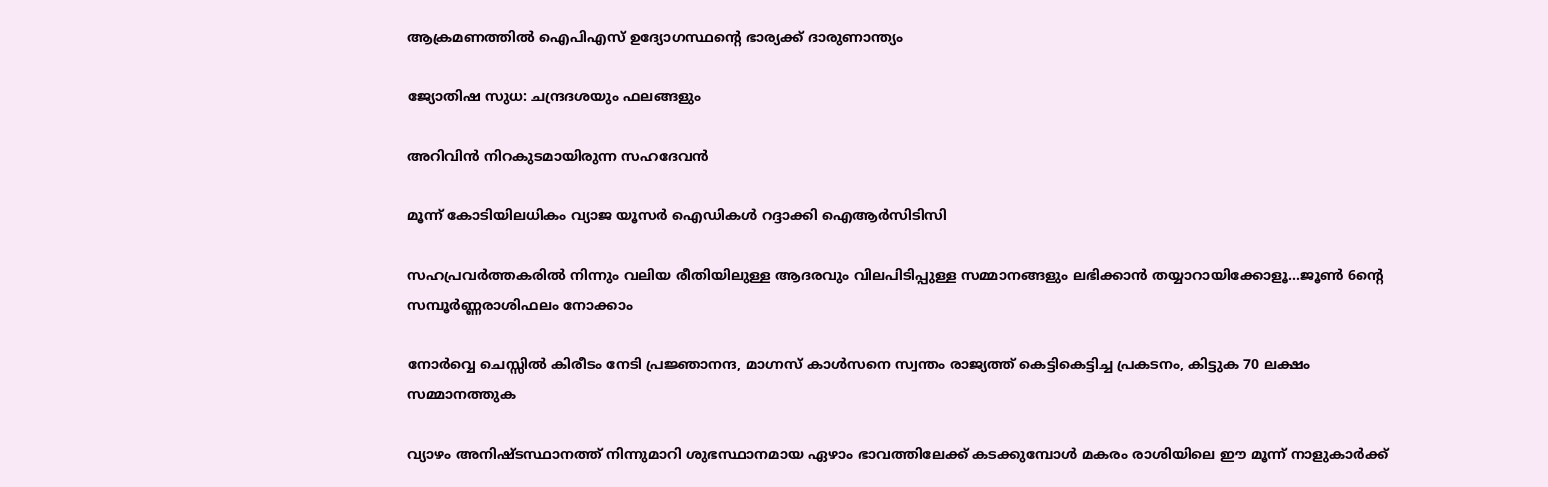ആക്രമണത്തില്‍ ഐപിഎസ് ഉദ്യോഗസ്ഥന്റെ ഭാര്യക്ക് ദാരുണാന്ത്യം

ജ്യോതിഷ സുധ: ചന്ദ്രദശയും ഫലങ്ങളും

അറിവിന്‍ നിറകുടമായിരുന്ന സഹദേവന്‍

മൂന്ന് കോടിയിലധികം വ്യാജ യൂസര്‍ ഐഡികള്‍ റദ്ദാക്കി ഐആര്‍സിടിസി

സഹപ്രവർത്തകരിൽ നിന്നും വലിയ രീതിയിലുള്ള ആദരവും വിലപിടിപ്പുള്ള സമ്മാനങ്ങളും ലഭിക്കാൻ തയ്യാറായിക്കോളൂ…ജൂണ്‍ 6ന്റെ സമ്പൂര്‍ണ്ണരാശിഫലം നോക്കാം

നോര്‍വ്വെ ചെസ്സില്‍ കിരീടം നേടി പ്രജ്ഞാനന്ദ, മാഗ്നസ് കാള്‍സനെ സ്വന്തം രാജ്യത്ത് കെട്ടികെട്ടിച്ച പ്രകടനം, കിട്ടുക 70 ലക്ഷം സമ്മാനത്തുക

വ്യാഴം അനിഷ്ടസ്ഥാനത്ത് നിന്നുമാറി ശുഭസ്ഥാനമായ ഏഴാം ഭാവത്തിലേക്ക് കടക്കുമ്പോള്‍ മകരം രാശിയിലെ ഈ മൂന്ന് നാളുകാര്‍ക്ക്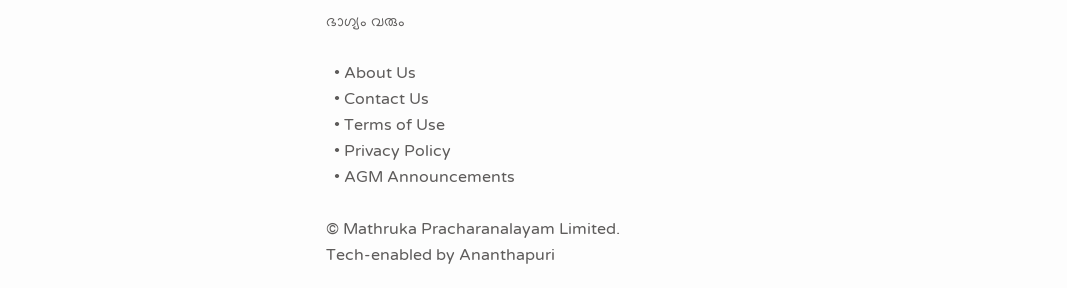ഭാഗ്യം വരും

  • About Us
  • Contact Us
  • Terms of Use
  • Privacy Policy
  • AGM Announcements

© Mathruka Pracharanalayam Limited.
Tech-enabled by Ananthapuri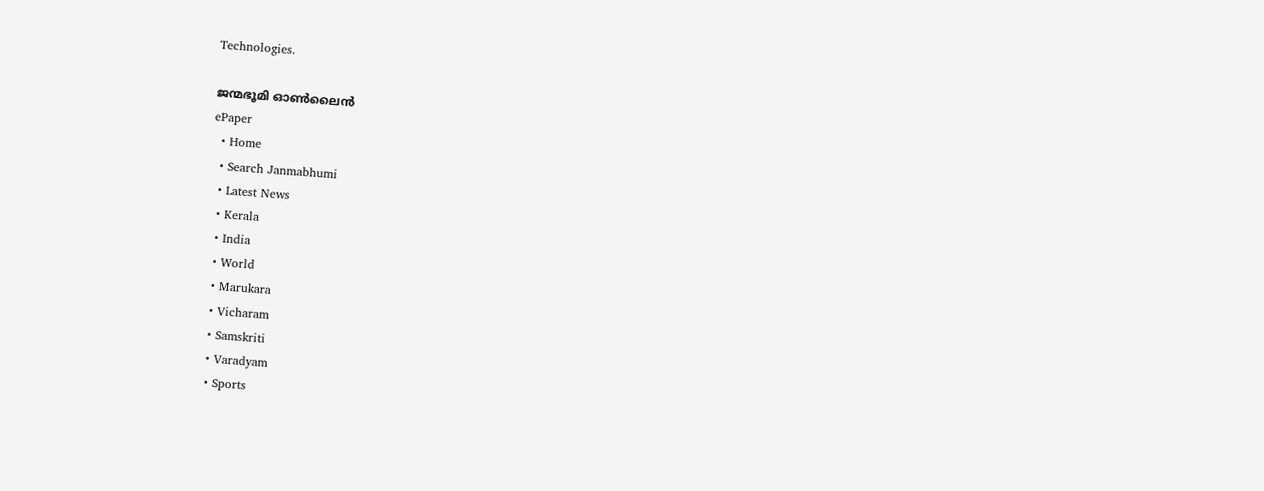Technologies.

ജന്മഭൂമി ഓണ്‍ലൈന്‍
ePaper
  • Home
  • Search Janmabhumi
  • Latest News
  • Kerala
  • India
  • World
  • Marukara
  • Vicharam
  • Samskriti
  • Varadyam
  • Sports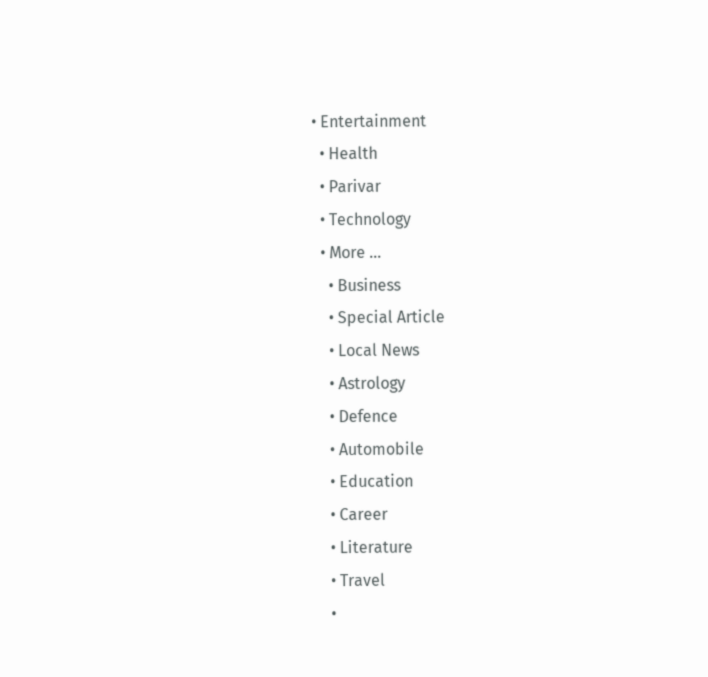• Entertainment
  • Health
  • Parivar
  • Technology
  • More …
    • Business
    • Special Article
    • Local News
    • Astrology
    • Defence
    • Automobile
    • Education
    • Career
    • Literature
    • Travel
    •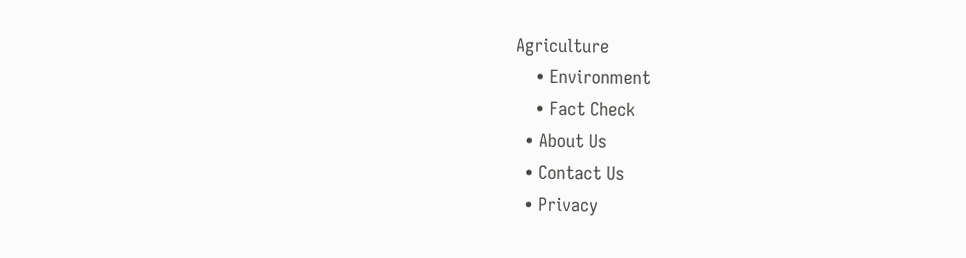Agriculture
    • Environment
    • Fact Check
  • About Us
  • Contact Us
  • Privacy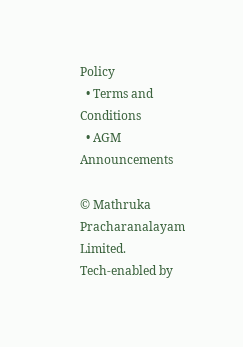Policy
  • Terms and Conditions
  • AGM Announcements

© Mathruka Pracharanalayam Limited.
Tech-enabled by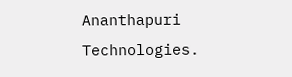Ananthapuri Technologies.